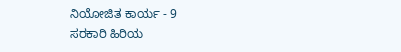ನಿಯೋಜಿತ ಕಾರ್ಯ - 9
ಸರಕಾರಿ ಹಿರಿಯ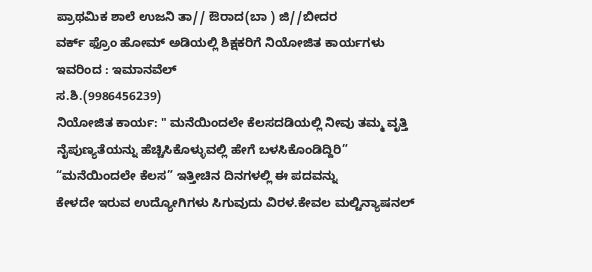ಪ್ರಾಥಮಿಕ ಶಾಲೆ ಉಜನಿ ತಾ// ಔರಾದ(ಬಾ ) ಜಿ//ಬೀದರ
ವರ್ಕ್ ಫ್ರೊಂ ಹೋಮ್ ಅಡಿಯಲ್ಲಿ ಶಿಕ್ಷಕರಿಗೆ ನಿಯೋಜಿತ ಕಾರ್ಯಗಳು
ಇವರಿಂದ : ಇಮಾನವೆಲ್
ಸ.ಶಿ.(9986456239)
ನಿಯೋಜಿತ ಕಾರ್ಯ: " ಮನೆಯಿಂದಲೇ ಕೆಲಸದಡಿಯಲ್ಲಿ ನೀವು ತಮ್ಮ ವೃತ್ತಿ ನೈಪುಣ್ಯತೆಯನ್ನು ಹೆಚ್ಚಿಸಿಕೊಳ್ಳುವಲ್ಲಿ ಹೇಗೆ ಬಳಸಿಕೊಂಡಿದ್ದಿರಿ”
“ಮನೆಯಿಂದಲೇ ಕೆಲಸ” ಇತ್ತೀಚಿನ ದಿನಗಳಲ್ಲಿ ಈ ಪದವನ್ನು
ಕೇಳದೇ ಇರುವ ಉದ್ಯೋಗಿಗಳು ಸಿಗುವುದು ವಿರಳ.ಕೇವಲ ಮಲ್ಟಿನ್ಯಾಷನಲ್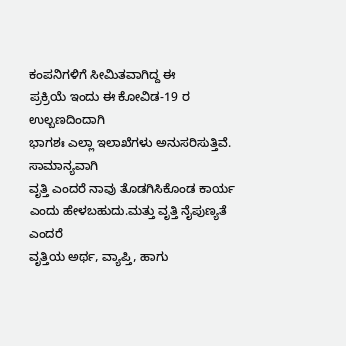ಕಂಪನಿಗಳಿಗೆ ಸೀಮಿತವಾಗಿದ್ದ ಈ
ಪ್ರಕ್ರಿಯೆ ಇಂದು ಈ ಕೋವಿಡ-19 ರ ಉಲ್ಬಣದಿಂದಾಗಿ
ಭಾಗಶಃ ಎಲ್ಲಾ ಇಲಾಖೆಗಳು ಅನುಸರಿಸುತ್ತಿವೆ.
ಸಾಮಾನ್ಯವಾಗಿ
ವೃತ್ತಿ ಎಂದರೆ ನಾವು ತೊಡಗಿಸಿಕೊಂಡ ಕಾರ್ಯ ಎಂದು ಹೇಳಬಹುದು.ಮತ್ತು ವೃತ್ತಿ ನೈಪುಣ್ಯತೆ ಎಂದರೆ
ವೃತ್ತಿಯ ಅರ್ಥ, ವ್ಯಾಪ್ತಿ, ಹಾಗು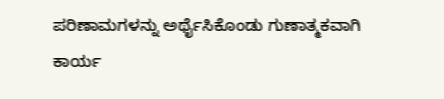ಪರಿಣಾಮಗಳನ್ನು ಅರ್ಥೈಸಿಕೊಂಡು ಗುಣಾತ್ಮಕವಾಗಿ
ಕಾರ್ಯ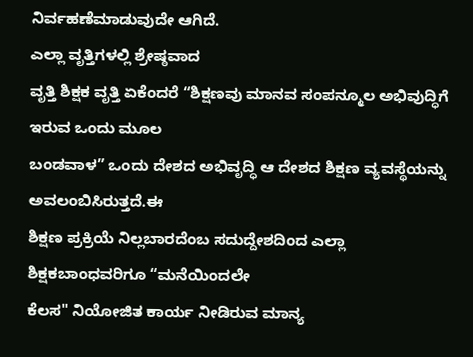ನಿರ್ವಹಣೆಮಾಡುವುದೇ ಆಗಿದೆ.
ಎಲ್ಲಾ ವೃತ್ತಿಗಳಲ್ಲಿ ಶ್ರೇಷ್ಠವಾದ
ವೃತ್ತಿ ಶಿಕ್ಷಕ ವೃತ್ತಿ ಏಕೆಂದರೆ “ಶಿಕ್ಷಣವು ಮಾನವ ಸಂಪನ್ಮೂಲ ಅಭಿವುದ್ಧಿಗೆ ಇರುವ ಒಂದು ಮೂಲ
ಬಂಡವಾಳ” ಒಂದು ದೇಶದ ಅಭಿವೃದ್ಧಿ ಆ ದೇಶದ ಶಿಕ್ಷಣ ವ್ಯವಸ್ಥೆಯನ್ನು ಅವಲಂಬಿಸಿರುತ್ತದೆ.ಈ
ಶಿಕ್ಷಣ ಪ್ರಕ್ರಿಯೆ ನಿಲ್ಲಬಾರದೆಂಬ ಸದುದ್ದೇಶದಿಂದ ಎಲ್ಲಾ ಶಿಕ್ಷಕಬಾಂಧವರಿಗೂ “ಮನೆಯಿಂದಲೇ
ಕೆಲಸ" ನಿಯೋಜಿತ ಕಾರ್ಯ ನೀಡಿರುವ ಮಾನ್ಯ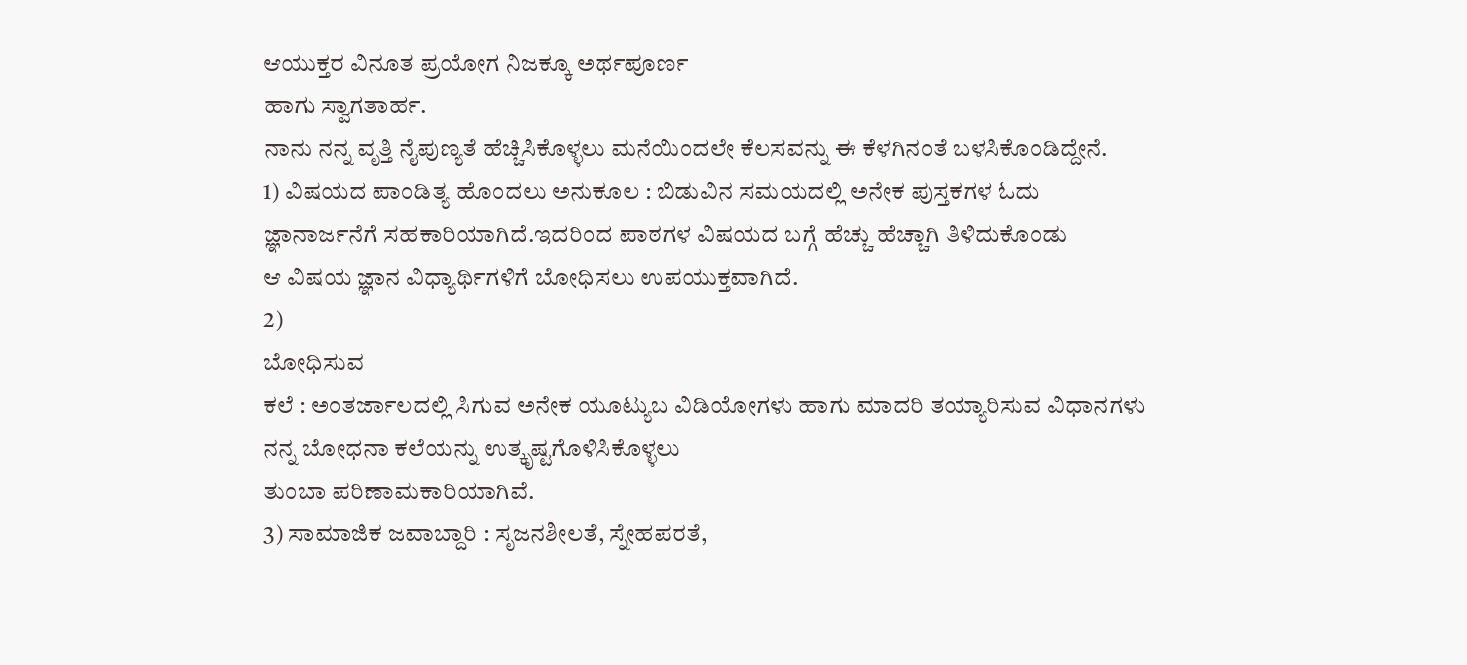ಆಯುಕ್ತರ ವಿನೂತ ಪ್ರಯೋಗ ನಿಜಕ್ಕೂ ಅರ್ಥಪೂರ್ಣ
ಹಾಗು ಸ್ವಾಗತಾರ್ಹ.
ನಾನು ನನ್ನ ವೃತ್ತಿ ನೈಪುಣ್ಯತೆ ಹೆಚ್ಚಿಸಿಕೊಳ್ಳಲು ಮನೆಯಿಂದಲೇ ಕೆಲಸವನ್ನು ಈ ಕೆಳಗಿನಂತೆ ಬಳಸಿಕೊಂಡಿದ್ದೇನೆ.
1) ವಿಷಯದ ಪಾಂಡಿತ್ಯ ಹೊಂದಲು ಅನುಕೂಲ : ಬಿಡುವಿನ ಸಮಯದಲ್ಲಿ ಅನೇಕ ಪುಸ್ತಕಗಳ ಓದು
ಜ್ಞಾನಾರ್ಜನೆಗೆ ಸಹಕಾರಿಯಾಗಿದೆ.ಇದರಿಂದ ಪಾಠಗಳ ವಿಷಯದ ಬಗ್ಗೆ ಹೆಚ್ಚು ಹೆಚ್ಚಾಗಿ ತಿಳಿದುಕೊಂಡು
ಆ ವಿಷಯ ಜ್ಞಾನ ವಿಧ್ಯಾರ್ಥಿಗಳಿಗೆ ಬೋಧಿಸಲು ಉಪಯುಕ್ತವಾಗಿದೆ.
2)
ಬೋಧಿಸುವ
ಕಲೆ : ಅಂತರ್ಜಾಲದಲ್ಲಿ ಸಿಗುವ ಅನೇಕ ಯೂಟ್ಯುಬ ವಿಡಿಯೋಗಳು ಹಾಗು ಮಾದರಿ ತಯ್ಯಾರಿಸುವ ವಿಧಾನಗಳು
ನನ್ನ ಬೋಧನಾ ಕಲೆಯನ್ನು ಉತ್ಕೃಷ್ಟಗೊಳಿಸಿಕೊಳ್ಳಲು
ತುಂಬಾ ಪರಿಣಾಮಕಾರಿಯಾಗಿವೆ.
3) ಸಾಮಾಜಿಕ ಜವಾಬ್ದಾರಿ : ಸೃಜನಶೀಲತೆ, ಸ್ನೇಹಪರತೆ,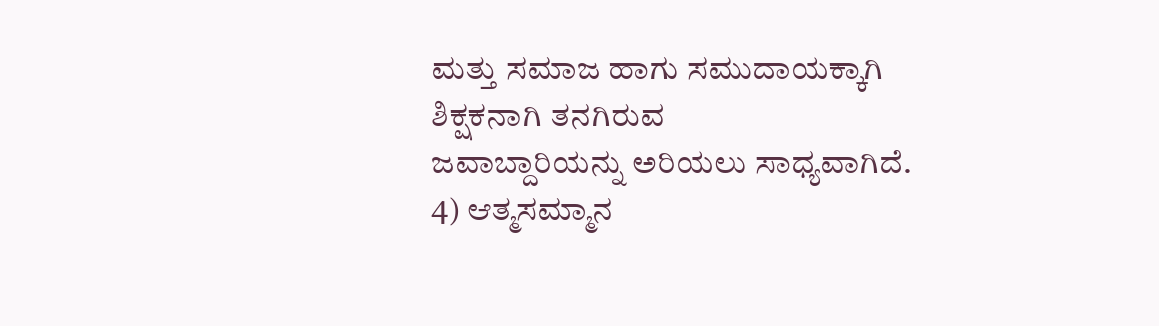ಮತ್ತು ಸಮಾಜ ಹಾಗು ಸಮುದಾಯಕ್ಕಾಗಿ ಶಿಕ್ಷಕನಾಗಿ ತನಗಿರುವ
ಜವಾಬ್ದಾರಿಯನ್ನು ಅರಿಯಲು ಸಾಧ್ಯವಾಗಿದೆ.
4) ಆತ್ಮಸಮ್ಮಾನ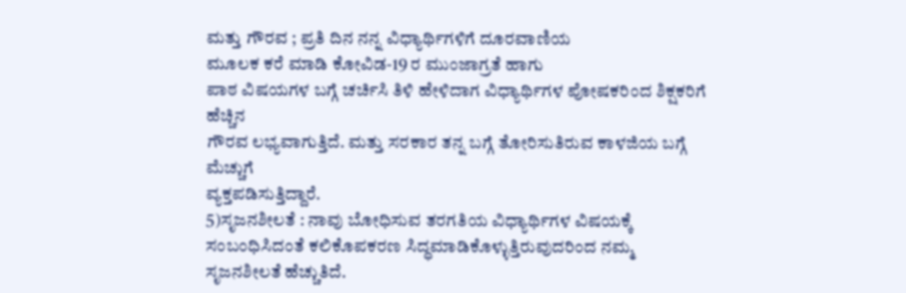ಮತ್ತು ಗೌರವ ; ಪ್ರತಿ ದಿನ ನನ್ನ ವಿಧ್ಯಾರ್ಥಿಗಳಿಗೆ ದೂರವಾಣಿಯ
ಮೂಲಕ ಕರೆ ಮಾಡಿ ಕೋವಿಡ-19 ರ ಮುಂಜಾಗ್ರತೆ ಹಾಗು
ಪಾಠ ವಿಷಯಗಳ ಬಗ್ಗೆ ಚರ್ಚಿಸಿ ತಿಳಿ ಹೇಳಿದಾಗ ವಿಧ್ಯಾರ್ಥಿಗಳ ಪೋಷಕರಿಂದ ಶಿಕ್ಷಕರಿಗೆ ಹೆಚ್ಚಿನ
ಗೌರವ ಲಭ್ಯವಾಗುತ್ತಿದೆ. ಮತ್ತು ಸರಕಾರ ತನ್ನ ಬಗ್ಗೆ ತೋರಿಸುತಿರುವ ಕಾಳಜಿಯ ಬಗ್ಗೆ ಮೆಚ್ಚುಗೆ
ವ್ಯಕ್ತಪಡಿಸುತ್ತಿದ್ದಾರೆ.
5)ಸೃಜನಶೀಲತೆ : ನಾವು ಬೋಧಿಸುವ ತರಗತಿಯ ವಿಧ್ಯಾರ್ಥಿಗಳ ವಿಷಯಕ್ಕೆ
ಸಂಬಂಧಿಸಿದಂತೆ ಕಲಿಕೊಪಕರಣ ಸಿದ್ಧಮಾಡಿಕೊಳ್ಳುತ್ತಿರುವುದರಿಂದ ನಮ್ಮ ಸೃಜನಶೀಲತೆ ಹೆಚ್ಚುತಿದೆ.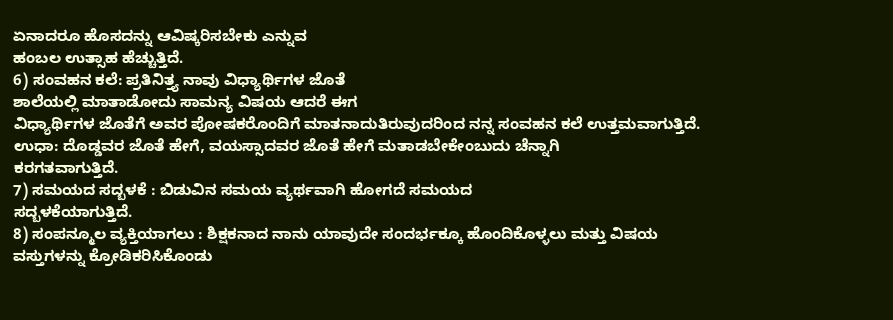ಏನಾದರೂ ಹೊಸದನ್ನು ಆವಿಷ್ಕರಿಸಬೇಕು ಎನ್ನುವ
ಹಂಬಲ ಉತ್ಸಾಹ ಹೆಚ್ಚುತ್ತಿದೆ.
6) ಸಂವಹನ ಕಲೆ: ಪ್ರತಿನಿತ್ತ್ಯ ನಾವು ವಿಧ್ಯಾರ್ಥಿಗಳ ಜೊತೆ
ಶಾಲೆಯಲ್ಲಿ ಮಾತಾಡೋದು ಸಾಮನ್ಯ ವಿಷಯ ಆದರೆ ಈಗ
ವಿಧ್ಯಾರ್ಥಿಗಳ ಜೊತೆಗೆ ಅವರ ಪೋಷಕರೊಂದಿಗೆ ಮಾತನಾದುತಿರುವುದರಿಂದ ನನ್ನ ಸಂವಹನ ಕಲೆ ಉತ್ತಮವಾಗುತ್ತಿದೆ.
ಉಧಾ: ದೊಡ್ಡವರ ಜೊತೆ ಹೇಗೆ, ವಯಸ್ಸಾದವರ ಜೊತೆ ಹೇಗೆ ಮತಾಡಬೇಕೇಂಬುದು ಚೆನ್ನಾಗಿ
ಕರಗತವಾಗುತ್ತಿದೆ.
7) ಸಮಯದ ಸದ್ಬಳಕೆ : ಬಿಡುವಿನ ಸಮಯ ವ್ಯರ್ಥವಾಗಿ ಹೋಗದೆ ಸಮಯದ
ಸದ್ಬಳಕೆಯಾಗುತ್ತಿದೆ.
8) ಸಂಪನ್ಮೂಲ ವ್ಯಕ್ತಿಯಾಗಲು : ಶಿಕ್ಷಕನಾದ ನಾನು ಯಾವುದೇ ಸಂದರ್ಭಕ್ಕೂ ಹೊಂದಿಕೊಳ್ಳಲು ಮತ್ತು ವಿಷಯ
ವಸ್ತುಗಳನ್ನು ಕ್ರೋಡಿಕರಿಸಿಕೊಂಡು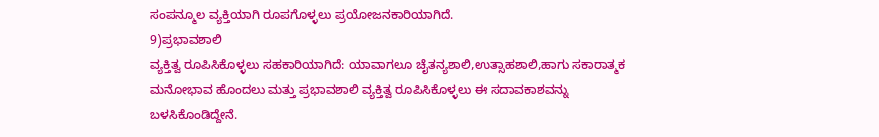ಸಂಪನ್ಮೂಲ ವ್ಯಕ್ತಿಯಾಗಿ ರೂಪಗೊಳ್ಳಲು ಪ್ರಯೋಜನಕಾರಿಯಾಗಿದೆ.
9)ಪ್ರಭಾವಶಾಲಿ
ವ್ಯಕ್ತಿತ್ವ ರೂಪಿಸಿಕೊಳ್ಳಲು ಸಹಕಾರಿಯಾಗಿದೆ: ಯಾವಾಗಲೂ ಚೈತನ್ಯಶಾಲಿ,ಉತ್ಸಾಹಶಾಲಿ,ಹಾಗು ಸಕಾರಾತ್ಮಕ
ಮನೋಭಾವ ಹೊಂದಲು ಮತ್ತು ಪ್ರಭಾವಶಾಲಿ ವ್ಯಕ್ತಿತ್ವ ರೂಪಿಸಿಕೊಳ್ಳಲು ಈ ಸದಾವಕಾಶವನ್ನು ಬಳಸಿಕೊಂಡಿದ್ದೇನೆ.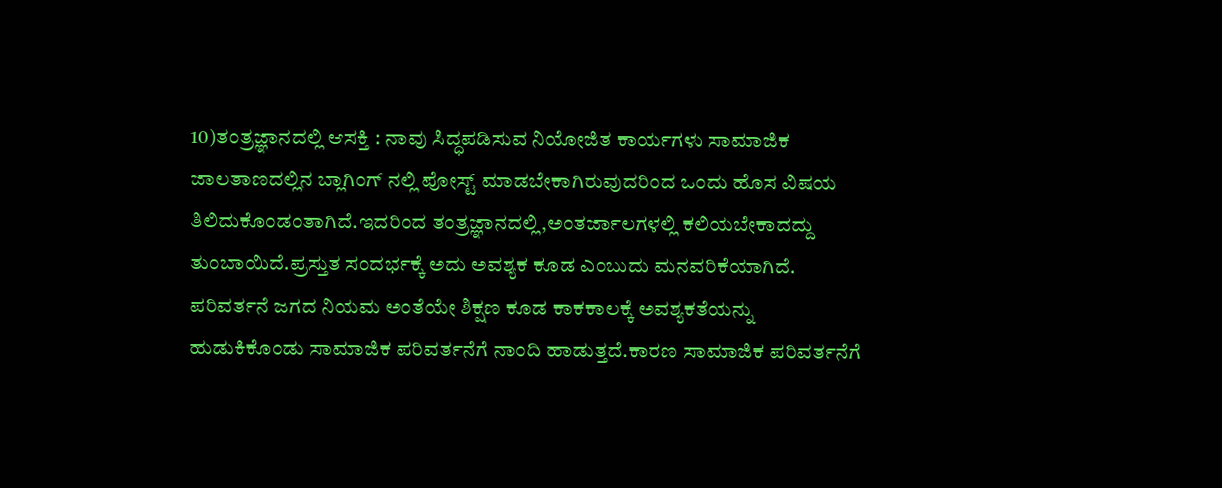10)ತಂತ್ರಜ್ಞಾನದಲ್ಲಿ ಆಸಕ್ತಿ : ನಾವು ಸಿದ್ಧಪಡಿಸುವ ನಿಯೋಜಿತ ಕಾರ್ಯಗಳು ಸಾಮಾಜಿಕ
ಜಾಲತಾಣದಲ್ಲಿನ ಬ್ಲಾಗಿಂಗ್ ನಲ್ಲಿ ಪೋಸ್ಟ್ ಮಾಡಬೇಕಾಗಿರುವುದರಿಂದ ಒಂದು ಹೊಸ ವಿಷಯ
ತಿಲಿದುಕೊಂಡಂತಾಗಿದೆ.ಇದರಿಂದ ತಂತ್ರಜ್ಞಾನದಲ್ಲಿ,ಅಂತರ್ಜಾಲಗಳಲ್ಲಿ ಕಲಿಯಬೇಕಾದದ್ದು
ತುಂಬಾಯಿದೆ.ಪ್ರಸ್ತುತ ಸಂದರ್ಭಕ್ಕೆ ಅದು ಅವಶ್ಯಕ ಕೂಡ ಎಂಬುದು ಮನವರಿಕೆಯಾಗಿದೆ.
ಪರಿವರ್ತನೆ ಜಗದ ನಿಯಮ ಅಂತೆಯೇ ಶಿಕ್ಷಣ ಕೂಡ ಕಾಕಕಾಲಕ್ಕೆ ಅವಶ್ಯಕತೆಯನ್ನು
ಹುಡುಕಿಕೊಂಡು ಸಾಮಾಜಿಕ ಪರಿವರ್ತನೆಗೆ ನಾಂದಿ ಹಾಡುತ್ತದೆ.ಕಾರಣ ಸಾಮಾಜಿಕ ಪರಿವರ್ತನೆಗೆ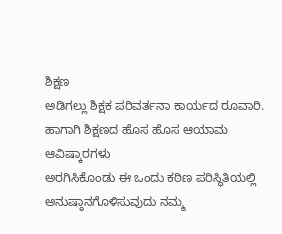ಶಿಕ್ಷಣ
ಅಡಿಗಲ್ಲು ಶಿಕ್ಷಕ ಪರಿವರ್ತನಾ ಕಾರ್ಯದ ರೂವಾರಿ. ಹಾಗಾಗಿ ಶಿಕ್ಷಣದ ಹೊಸ ಹೊಸ ಆಯಾಮ ಆವಿಷ್ಕಾರಗಳು
ಅರಗಿಸಿಕೊಂಡು ಈ ಒಂದು ಕಠಿಣ ಪರಿಸ್ಥಿತಿಯಲ್ಲಿ ಅನುಷ್ಠಾನಗೊಳಿಸುವುದು ನಮ್ಮ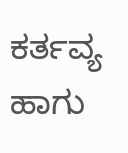ಕರ್ತವ್ಯ
ಹಾಗು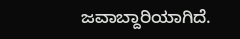ಜವಾಬ್ದಾರಿಯಾಗಿದೆ.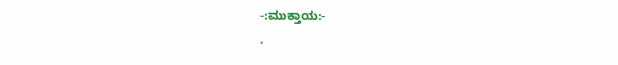-:ಮುಕ್ತಾಯ:-
.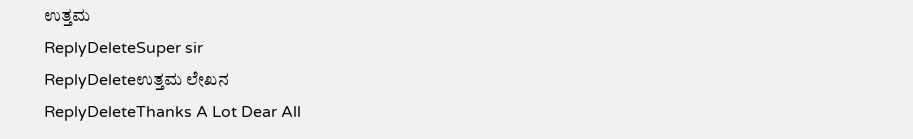ಉತ್ತಮ
ReplyDeleteSuper sir
ReplyDeleteಉತ್ತಮ ಲೇಖನ
ReplyDeleteThanks A Lot Dear All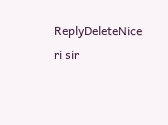ReplyDeleteNice ri sir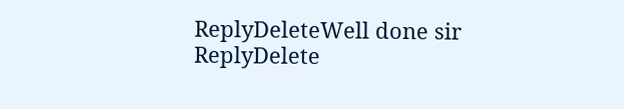ReplyDeleteWell done sir
ReplyDelete